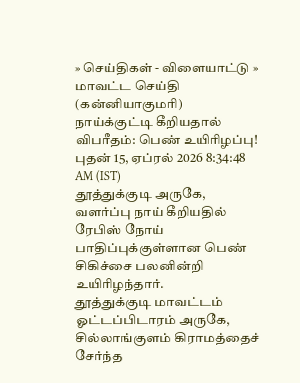» செய்திகள் - விளையாட்டு » மாவட்ட செய்தி (கன்னியாகுமரி)
நாய்க்குட்டி கீறியதால் விபரீதம்: பெண் உயிரிழப்பு!
புதன் 15, ஏப்ரல் 2026 8:34:48 AM (IST)
தூத்துக்குடி அருகே, வளர்ப்பு நாய் கீறியதில் ரேபிஸ் நோய் பாதிப்புக்குள்ளான பெண் சிகிச்சை பலனின்றி உயிரிழந்தார்.
தூத்துக்குடி மாவட்டம் ஓட்டப்பிடாரம் அருகே, சில்லாங்குளம் கிராமத்தைச் சேர்ந்த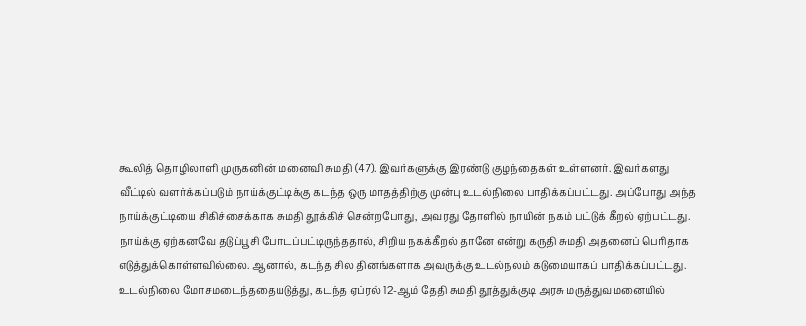கூலித் தொழிலாளி முருகனின் மனைவி சுமதி (47). இவர்களுக்கு இரண்டு குழந்தைகள் உள்ளனர். இவர்களது வீட்டில் வளர்க்கப்படும் நாய்க்குட்டிக்கு கடந்த ஒரு மாதத்திற்கு முன்பு உடல்நிலை பாதிக்கப்பட்டது. அப்போது அந்த நாய்க்குட்டியை சிகிச்சைக்காக சுமதி தூக்கிச் சென்றபோது, அவரது தோளில் நாயின் நகம் பட்டுக் கீறல் ஏற்பட்டது.
நாய்க்கு ஏற்கனவே தடுப்பூசி போடப்பட்டிருந்ததால், சிறிய நகக்கீறல் தானே என்று கருதி சுமதி அதனைப் பெரிதாக எடுத்துக்கொள்ளவில்லை. ஆனால், கடந்த சில தினங்களாக அவருக்கு உடல்நலம் கடுமையாகப் பாதிக்கப்பட்டது. உடல்நிலை மோசமடைந்ததையடுத்து, கடந்த ஏப்ரல் 12-ஆம் தேதி சுமதி தூத்துக்குடி அரசு மருத்துவமனையில்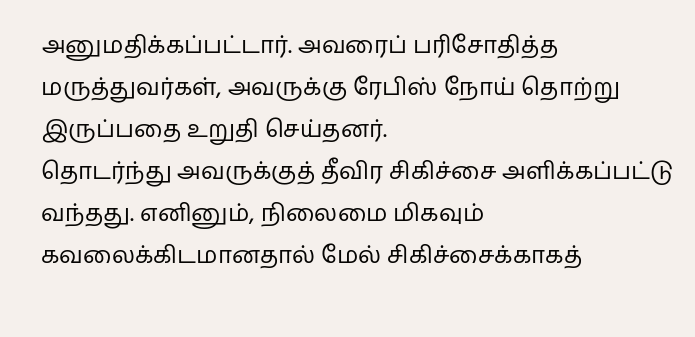அனுமதிக்கப்பட்டார். அவரைப் பரிசோதித்த மருத்துவர்கள், அவருக்கு ரேபிஸ் நோய் தொற்று இருப்பதை உறுதி செய்தனர்.
தொடர்ந்து அவருக்குத் தீவிர சிகிச்சை அளிக்கப்பட்டு வந்தது. எனினும், நிலைமை மிகவும் கவலைக்கிடமானதால் மேல் சிகிச்சைக்காகத்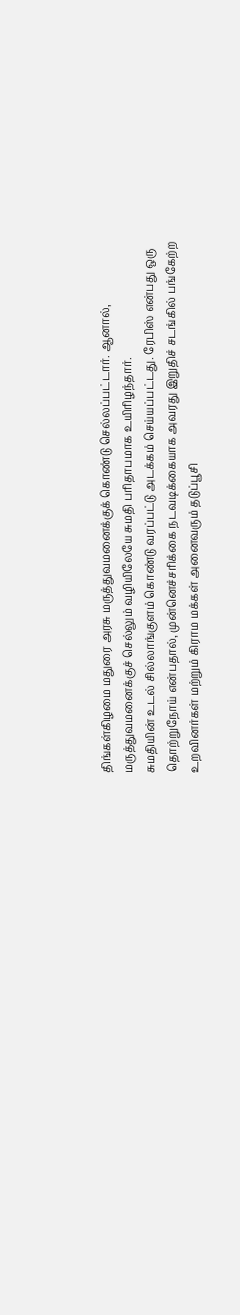திங்கள்கிழமை மதுரை அரசு மருத்துவமனைக்குக் கொண்டு செல்லப்பட்டார். ஆனால், மருத்துவமனைக்குச் செல்லும் வழியிலேயே சுமதி பரிதாபமாக உயிரிழந்தார்.
சுமதியின் உடல் சில்லாங்குளம் கொண்டு வரப்பட்டு அடக்கம் செய்யப்பட்டது. ரேபிஸ் என்பது ஒரு தொற்றுநோய் என்பதால், முன்னெச்சரிக்கை நடவடிக்கையாக அவரது இறுதிச் சடங்கில் பங்கேற்ற உறவினர்கள் மற்றும் கிராம மக்கள் அனைவரும் தடுப்பூசி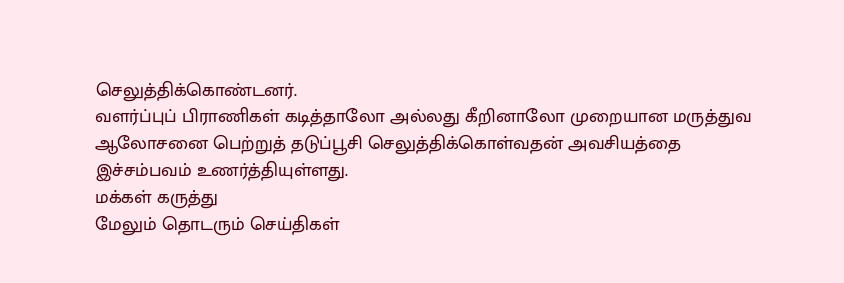செலுத்திக்கொண்டனர்.
வளர்ப்புப் பிராணிகள் கடித்தாலோ அல்லது கீறினாலோ முறையான மருத்துவ ஆலோசனை பெற்றுத் தடுப்பூசி செலுத்திக்கொள்வதன் அவசியத்தை இச்சம்பவம் உணர்த்தியுள்ளது.
மக்கள் கருத்து
மேலும் தொடரும் செய்திகள்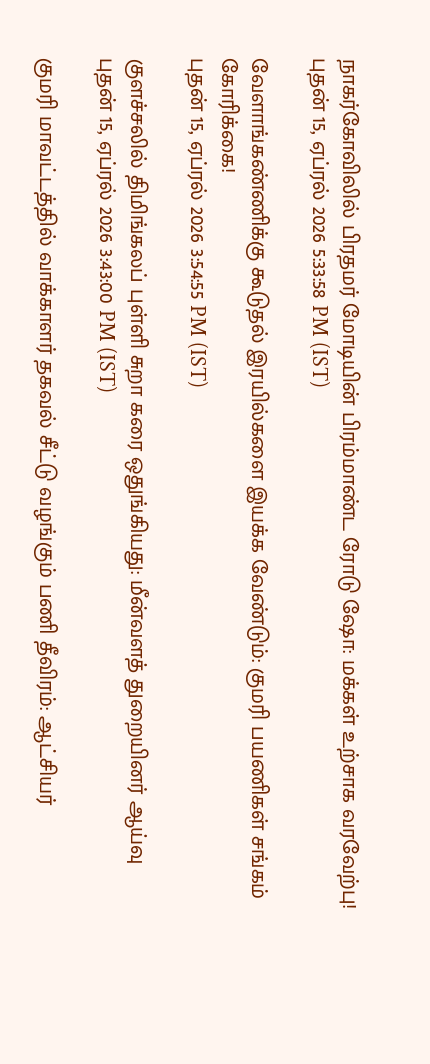நாகர்கோவிலில் பிரதமர் மோடியின் பிரம்மாண்ட ரோடு ஷோ: மக்கள் உற்சாக வரவேற்பு!
புதன் 15, ஏப்ரல் 2026 5:33:58 PM (IST)

வேளாங்கண்ணிக்கு கூடுதல் இரயில்களை இயக்க வேண்டும்: குமரி பயணிகள் சங்கம் கோரிக்கை!
புதன் 15, ஏப்ரல் 2026 3:54:55 PM (IST)

குளச்சலில் திமிங்கலப் புள்ளி சுறா கரை ஒதுங்கியது: மீன்வளத் துறையினர் ஆய்வு
புதன் 15, ஏப்ரல் 2026 3:43:00 PM (IST)

குமரி மாவட்டத்தில் வாக்காளர் தகவல் சீட்டு வழங்கும் பணி தீவிரம்: ஆட்சியர்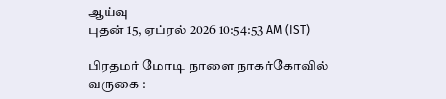ஆய்வு
புதன் 15, ஏப்ரல் 2026 10:54:53 AM (IST)

பிரதமர் மோடி நாளை நாகர்கோவில் வருகை :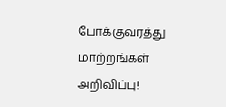போக்குவரத்து மாற்றங்கள் அறிவிப்பு!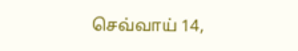செவ்வாய் 14,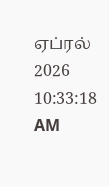ஏப்ரல் 2026 10:33:18 AM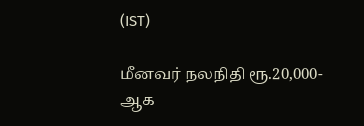(IST)

மீனவர் நலநிதி ரூ.20,000-ஆக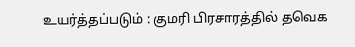உயர்த்தப்படும் : குமரி பிரசாரத்தில் தவெக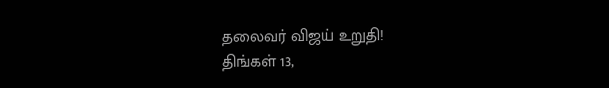தலைவர் விஜய் உறுதி!
திங்கள் 13,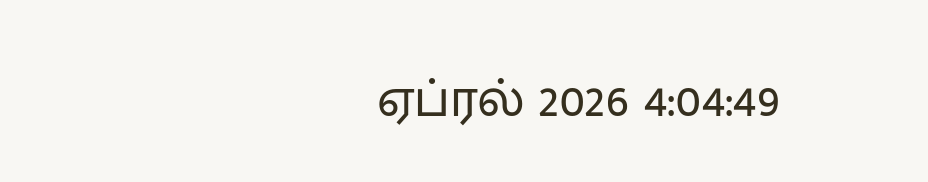ஏப்ரல் 2026 4:04:49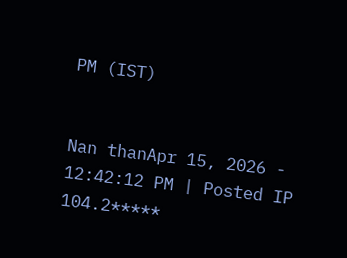PM (IST)


Nan thanApr 15, 2026 - 12:42:12 PM | Posted IP 104.2*****